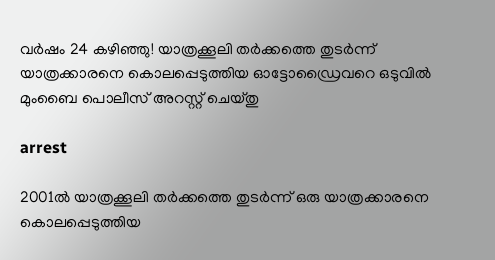വര്‍ഷം 24 ക‍ഴിഞ്ഞു! യാത്രക്കൂലി തർക്കത്തെ തുടർന്ന് യാത്രക്കാരനെ കൊലപ്പെടുത്തിയ ഓട്ടോഡ്രൈവറെ ഒടുവില്‍ മുംബൈ പൊലീസ് അറസ്റ്റ് ചെയ്തു

arrest

2001ൽ യാത്രക്കൂലി തർക്കത്തെ തുടർന്ന് ഒരു യാത്രക്കാരനെ കൊലപ്പെടുത്തിയ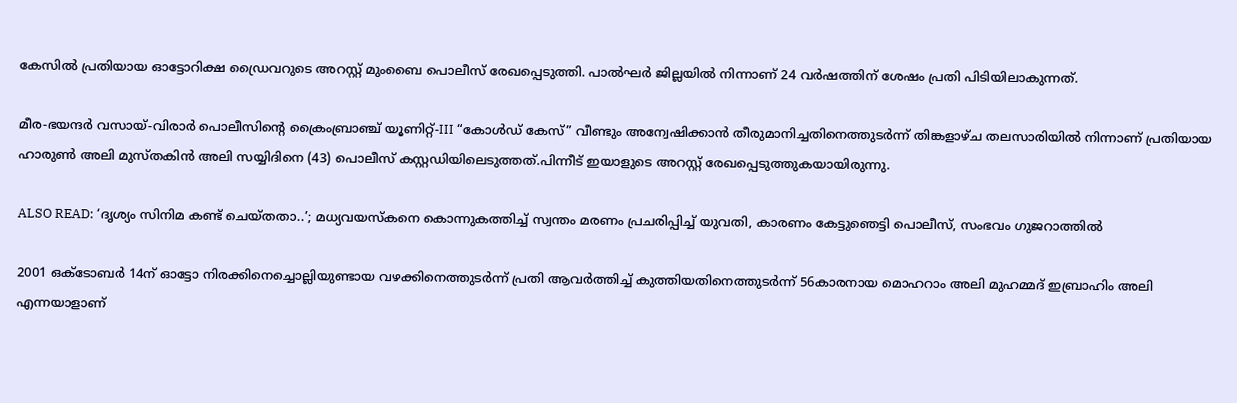കേസിൽ പ്രതിയായ ഓട്ടോറിക്ഷ ഡ്രൈവറുടെ അറസ്റ്റ് മുംബൈ പൊലീസ് രേഖപ്പെടുത്തി. പാൽഘർ ജില്ലയില്‍ നിന്നാണ് 24 വര്‍ഷത്തിന് ശേഷം പ്രതി പിടിയിലാകുന്നത്.

മീര-ഭയന്ദർ വസായ്-വിരാർ പൊലീസിൻ്റെ ക്രൈംബ്രാഞ്ച് യൂണിറ്റ്-III “കോൾഡ് കേസ്” വീണ്ടും അന്വേഷിക്കാൻ തീരുമാനിച്ചതിനെത്തുടർന്ന് തിങ്കളാഴ്ച തലസാരിയിൽ നിന്നാണ് പ്രതിയായ ഹാരുൺ അലി മുസ്തകിൻ അലി സയ്യിദിനെ (43) പൊലീസ് കസ്റ്റഡിയിലെടുത്തത്.പിന്നീട് ഇയാളുടെ അറസ്റ്റ് രേഖപ്പെടുത്തുകയായിരുന്നു.

ALSO READ: ‘ദൃശ്യം സിനിമ കണ്ട് ചെയ്തതാ..’; മധ്യവയസ്കനെ കൊന്നുകത്തിച്ച് സ്വന്തം മരണം പ്രചരിപ്പിച്ച് യുവതി, കാരണം കേട്ടുഞെട്ടി പൊലീസ്, സംഭവം ഗുജറാത്തില്‍

2001 ഒക്ടോബർ 14ന് ഓട്ടോ നിരക്കിനെച്ചൊല്ലിയുണ്ടായ വഴക്കിനെത്തുടർന്ന് പ്രതി ആവർത്തിച്ച് കുത്തിയതിനെത്തുടർന്ന് 56കാരനായ മൊഹറാം അലി മുഹമ്മദ് ഇബ്രാഹിം അലി എന്നയാളാണ്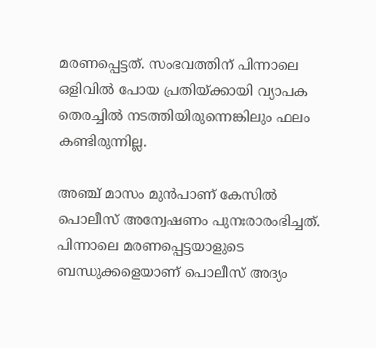മരണപ്പെട്ടത്. സംഭവത്തിന് പിന്നാലെ ഒളിവില്‍ പോയ പ്രതിയ്ക്കായി വ്യാപക തെരച്ചില്‍ നടത്തിയിരുന്നെങ്കിലും ഫലം കണ്ടിരുന്നില്ല.

അഞ്ച് മാസം മുൻപാണ് കേസില്‍ പൊലീസ് അന്വേഷണം പുനഃരാരംഭിച്ചത്. പിന്നാലെ മരണപ്പെട്ടയാളുടെ ബന്ധുക്കളെയാണ് പൊലീസ് അദ്യം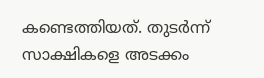കണ്ടെത്തിയത്. തുടര്‍ന്ന് സാക്ഷികളെ അടക്കം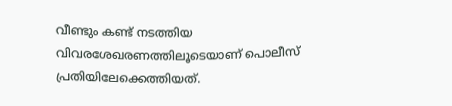വീണ്ടും കണ്ട് നടത്തിയ വിവരശേഖരണത്തിലൂടെയാണ് പൊലീസ് പ്രതിയിലേക്കെത്തിയത്.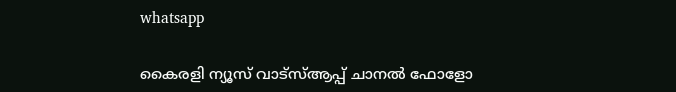whatsapp

കൈരളി ന്യൂസ് വാട്‌സ്ആപ്പ് ചാനല്‍ ഫോളോ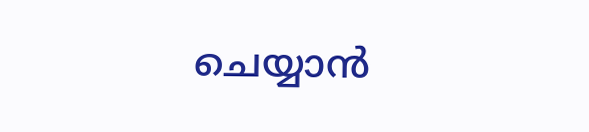ചെയ്യാന്‍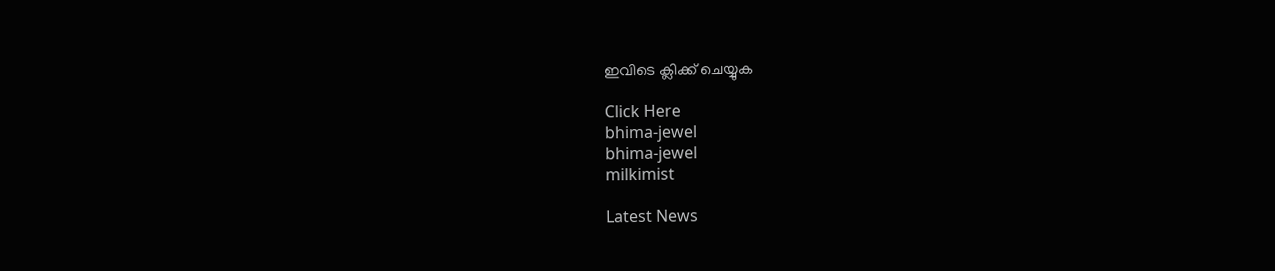ഇവിടെ ക്ലിക്ക് ചെയ്യുക

Click Here
bhima-jewel
bhima-jewel
milkimist

Latest News